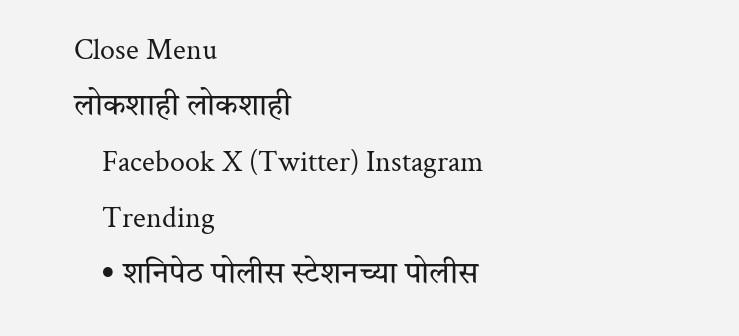Close Menu
लोकशाही लोकशाही
    Facebook X (Twitter) Instagram
    Trending
    • शनिपेठ पोलीस स्टेशनच्या पोलीस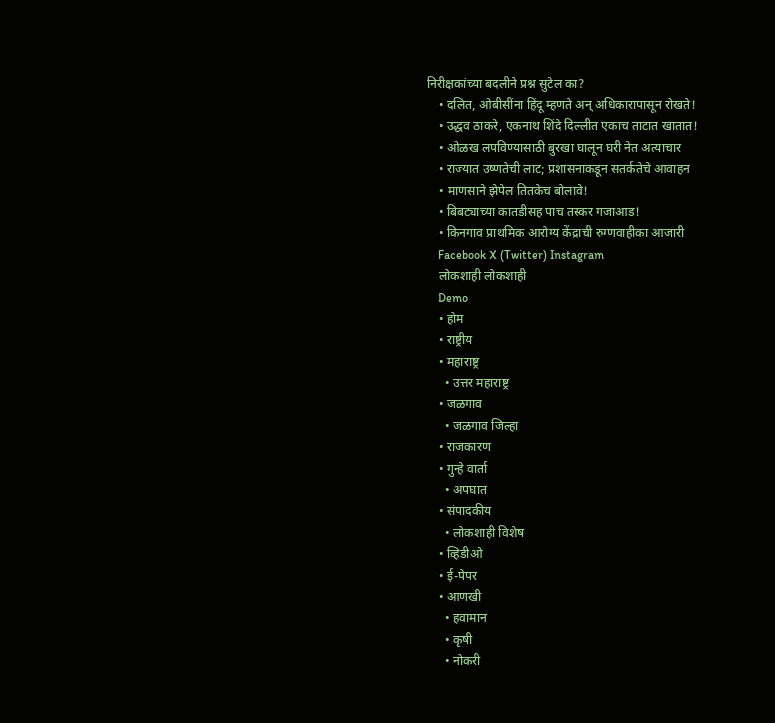निरीक्षकांच्या बदलीने प्रश्न सुटेल का?
    • दलित, ओबीसींना हिंदू म्हणते अन् अधिकारापासून रोखते!
    • उद्धव ठाकरे, एकनाथ शिंदे दिल्लीत एकाच ताटात खातात!
    • ओळख लपविण्यासाठी बुरखा घालून घरी नेत अत्याचार
    • राज्यात उष्णतेची लाट; प्रशासनाकडून सतर्कतेचे आवाहन
    • माणसाने झेपेल तितकेच बोलावे!
    • बिबट्याच्या कातडीसह पाच तस्कर गजाआड!
    • किनगाव प्राथमिक आरोग्य केंद्राची रुग्णवाहीका आजारी
    Facebook X (Twitter) Instagram
    लोकशाही लोकशाही
    Demo
    • होम
    • राष्ट्रीय
    • महाराष्ट्र
      • उत्तर महाराष्ट्र
    • जळगाव
      • जळगाव जिल्हा
    • राजकारण
    • गुन्हे वार्ता
      • अपघात
    • संपादकीय
      • लोकशाही विशेष
    • व्हिडीओ
    • ई-पेपर
    • आणखी
      • हवामान
      • कृषी
      • नोकरी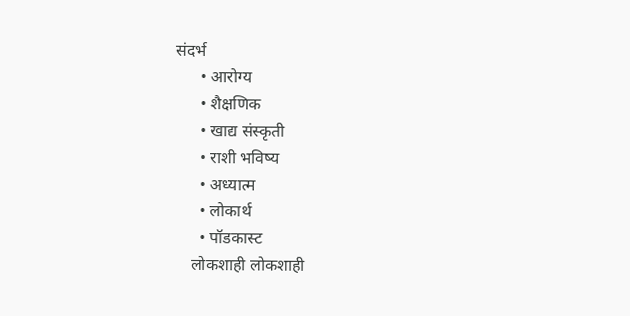संदर्भ
      • आरोग्य
      • शैक्षणिक
      • खाद्य संस्कृती
      • राशी भविष्य
      • अध्यात्म
      • लोकार्थ
      • पॉडकास्ट
    लोकशाही लोकशाही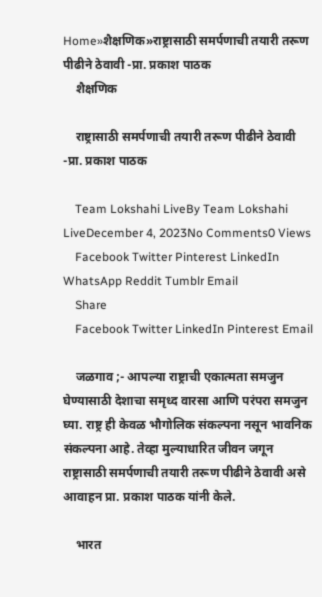Home»शैक्षणिक»राष्ट्रासाठी समर्पणाची तयारी तरूण पीढीने ठेवावी -प्रा. प्रकाश पाठक
    शैक्षणिक

    राष्ट्रासाठी समर्पणाची तयारी तरूण पीढीने ठेवावी -प्रा. प्रकाश पाठक

    Team Lokshahi LiveBy Team Lokshahi LiveDecember 4, 2023No Comments0 Views
    Facebook Twitter Pinterest LinkedIn WhatsApp Reddit Tumblr Email
    Share
    Facebook Twitter LinkedIn Pinterest Email

    जळगाव ;- आपल्या राष्ट्राची एकात्मता समजुन घेण्यासाठी देशाचा समृध्द वारसा आणि परंपरा समजुन घ्या. राष्ट्र ही केवळ भौगोलिक संकल्पना नसून भावनिक संकल्पना आहे. तेव्हा मुल्याधारित जीवन जगून राष्ट्रासाठी समर्पणाची तयारी तरूण पीढीने ठेवावी असे आवाहन प्रा. प्रकाश पाठक यांनी केले.

    भारत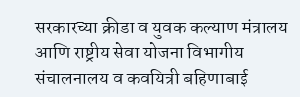सरकारच्या क्रीडा व युवक कल्याण मंत्रालय आणि राष्ट्रीय सेवा योजना विभागीय संचालनालय व कवयित्री बहिणाबाई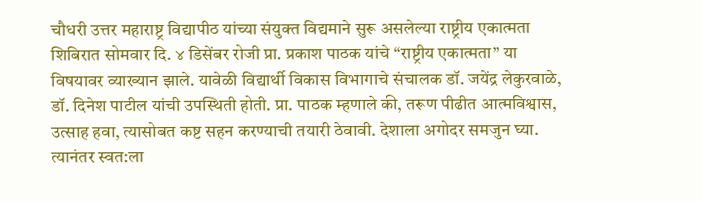चौधरी उत्तर महाराष्ट्र विद्यापीठ यांच्या संयुक्त विद्यमाने सुरू असलेल्या राष्ट्रीय एकात्मता शिबिरात सोमवार दि. ४ डिसेंबर रोजी प्रा. प्रकाश पाठक यांचे “राष्ट्रीय एकात्मता” या विषयावर व्याख्यान झाले. यावेळी विद्यार्थी विकास विभागाचे संचालक डॉ. जयेंद्र लेकुरवाळे, डॉ. दिनेश पाटील यांची उपस्थिती होती. प्रा. पाठक म्हणाले की, तरूण पीढीत आत्मविश्वास, उत्साह हवा, त्यासोबत कष्ट सहन करण्याची तयारी ठेवावी. देशाला अगोदर समजुन घ्या. त्यानंतर स्वत:ला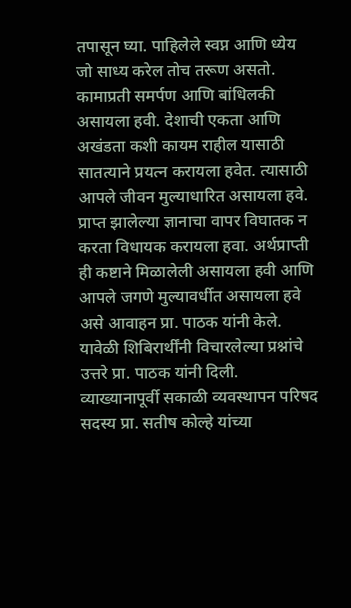तपासून घ्या. पाहिलेले स्वप्न आणि ध्येय जो साध्य करेल तोच तरूण असतो. कामाप्रती समर्पण आणि बांधिलकी असायला हवी. देशाची एकता आणि अखंडता कशी कायम राहील यासाठी सातत्याने प्रयत्न करायला हवेत. त्यासाठी आपले जीवन मुल्याधारित असायला हवे. प्राप्त झालेल्या ज्ञानाचा वापर विघातक न करता विधायक करायला हवा. अर्थप्राप्ती ही कष्टाने मिळालेली असायला हवी आणि आपले जगणे मुल्यावर्धीत असायला हवे असे आवाहन प्रा. पाठक यांनी केले. यावेळी शिबिरार्थींनी विचारलेल्या प्रश्नांचे उत्तरे प्रा. पाठक यांनी दिली. व्याख्यानापूर्वी सकाळी व्यवस्थापन परिषद सदस्य प्रा. सतीष कोल्हे यांच्या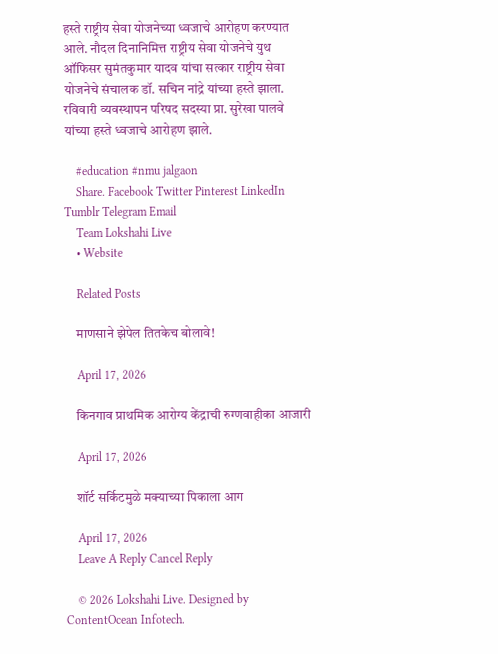हस्ते राष्ट्रीय सेवा योजनेच्या ध्वजाचे आरोहण करण्यात आले. नौदल दिनानिमित्त राष्ट्रीय सेवा योजनेचे युथ ऑफिसर सुमंतकुमार यादव यांचा सत्कार राष्ट्रीय सेवा योजनेचे संचालक डॉ. सचिन नांद्रे यांच्या हस्ते झाला. रविवारी व्यवस्थापन परिषद सदस्या प्रा. सुरेखा पालवे यांच्या हस्ते ध्वजाचे आरोहण झाले.

    #education #nmu jalgaon
    Share. Facebook Twitter Pinterest LinkedIn Tumblr Telegram Email
    Team Lokshahi Live
    • Website

    Related Posts

    माणसाने झेपेल तितकेच बोलावे!

    April 17, 2026

    किनगाव प्राथमिक आरोग्य केंद्राची रुग्णवाहीका आजारी

    April 17, 2026

    शॉर्ट सर्किटमुळे मक्याच्या पिकाला आग

    April 17, 2026
    Leave A Reply Cancel Reply

    © 2026 Lokshahi Live. Designed by ContentOcean Infotech.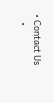• Contact Us
    •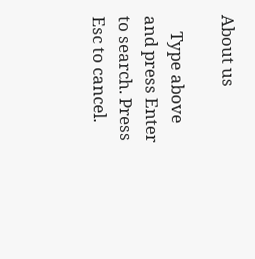About us

    Type above and press Enter to search. Press Esc to cancel.